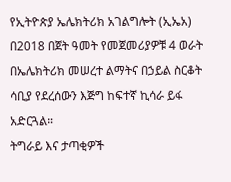የኢትዮጵያ ኤሌክትሪክ አገልግሎት (ኢኤአ) በ2018 በጀት ዓመት የመጀመሪያዎቹ 4 ወራት በኤሌክትሪክ መሠረተ ልማትና በኃይል ስርቆት ሳቢያ የደረሰውን እጅግ ከፍተኛ ኪሳራ ይፋ አድርጓል።
ትግራይ እና ታጣቂዎች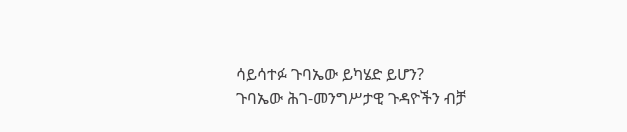ሳይሳተፉ ጉባኤው ይካሄድ ይሆን?
ጉባኤው ሕገ-መንግሥታዊ ጉዳዮችን ብቻ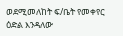ወደሚመለከት ፍ/ቤት የመቀየር ዕድል እንዳለው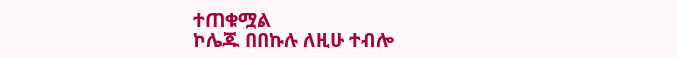ተጠቁሟል
ኮሌጁ በበኩሉ ለዚሁ ተብሎ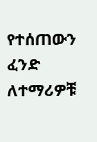የተሰጠውን ፈንድ ለተማሪዎቹ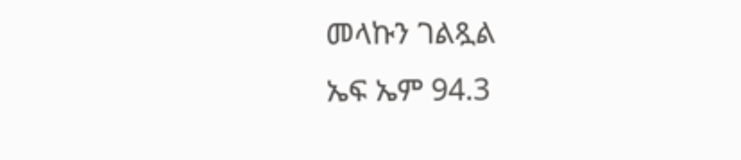መላኩን ገልጿል
ኤፍ ኤም 94.3